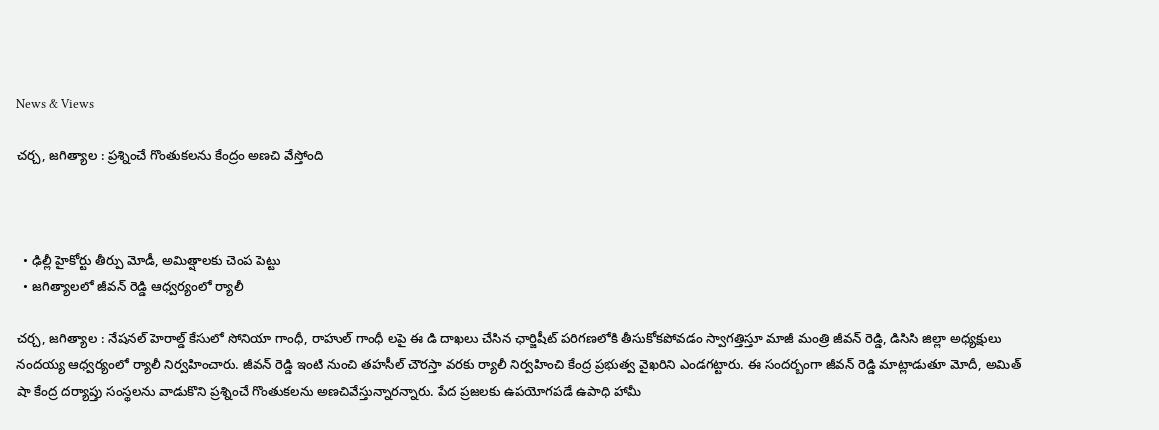News & Views

చర్చ, జగిత్యాల : ప్రశ్నించే గొంతుకలను కేంద్రం అణచి వేస్తోంది



  • ఢిల్లీ హైకోర్టు తీర్పు మోడీ, అమిత్షాలకు చెంప పెట్టు
  • జగిత్యాలలో జీవన్ రెడ్డి ఆధ్వర్యంలో ర్యాలీ

చర్చ, జగిత్యాల : నేషనల్ హెరాల్డ్ కేసులో సోనియా గాంధీ, రాహుల్ గాంధీ లపై ఈ డి దాఖలు చేసిన ఛార్జిషీట్ పరిగణలోకి తీసుకోకపోవడం స్వాగత్తిస్తూ మాజీ మంత్రి జీవన్ రెడ్డి, డిసిసి జిల్లా అధ్యక్షులు నందయ్య ఆధ్వర్యంలో ర్యాలీ నిర్వహించారు. జీవన్ రెడ్డి ఇంటి నుంచి తహసీల్ చౌరస్తా వరకు ర్యాలీ నిర్వహించి కేంద్ర ప్రభుత్వ వైఖరిని ఎండగట్టారు. ఈ సందర్బంగా జీవన్ రెడ్డి మాట్లాడుతూ మోదీ, అమిత్ షా కేంద్ర దర్యాప్తు సంస్థలను వాడుకొని ప్రశ్నించే గొంతుకలను అణచివేస్తున్నారన్నారు. పేద ప్రజలకు ఉపయోగపడే ఉపాధి హామీ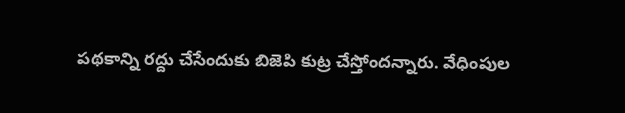పథకాన్ని రద్దు చేసేందుకు బిజెపి కుట్ర చేస్తోందన్నారు. వేధింపుల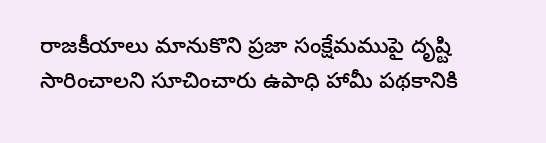రాజకీయాలు మానుకొని ప్రజా సంక్షేమముపై దృష్టి సారించాలని సూచించారు ఉపాధి హామీ పథకానికి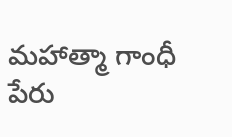మహాత్మా గాంధీ పేరు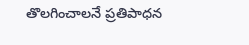తొలగించాలనే ప్రతిపాధన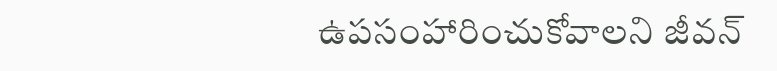ఉపసంహారించుకోవాలని జీవన్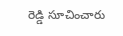రెడ్డి సూచించారు